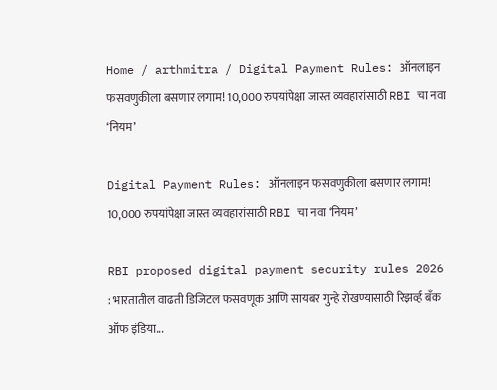Home / arthmitra / Digital Payment Rules: ऑनलाइन फसवणुकीला बसणार लगाम! 10,000 रुपयांपेक्षा जास्त व्यवहारांसाठी RBI चा नवा ‘नियम’

Digital Payment Rules: ऑनलाइन फसवणुकीला बसणार लगाम! 10,000 रुपयांपेक्षा जास्त व्यवहारांसाठी RBI चा नवा ‘नियम’

RBI proposed digital payment security rules 2026 : भारतातील वाढती डिजिटल फसवणूक आणि सायबर गुन्हे रोखण्यासाठी रिझर्व्ह बँक ऑफ इंडिया...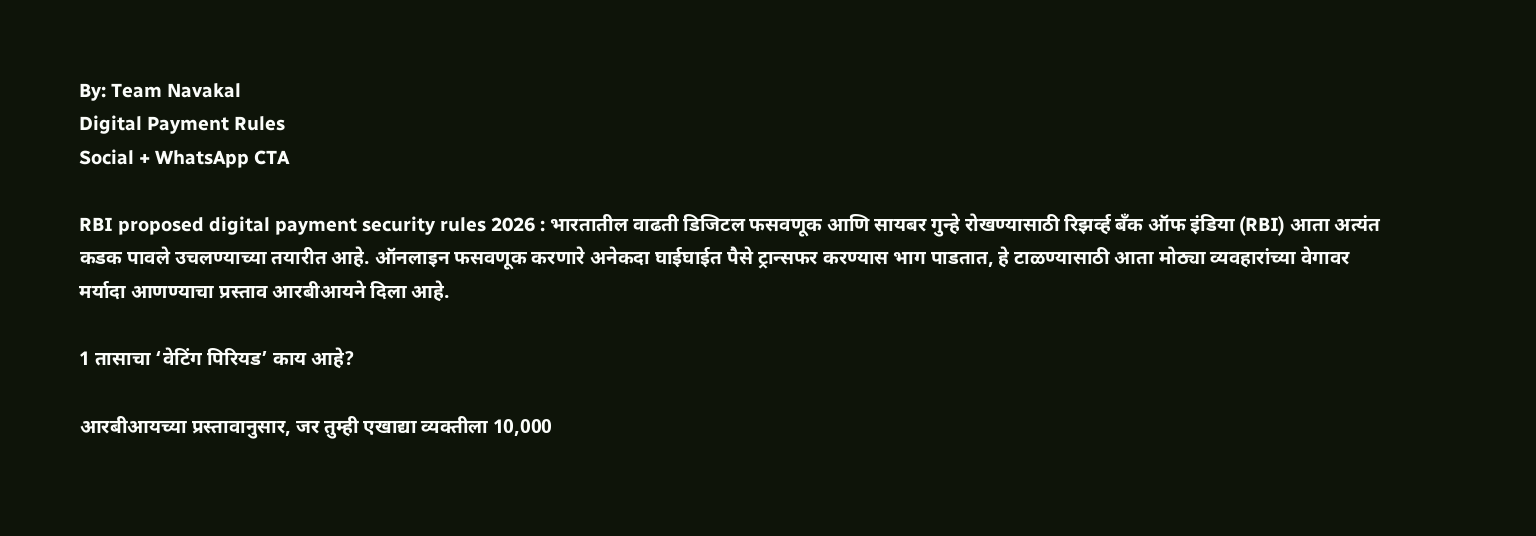By: Team Navakal
Digital Payment Rules
Social + WhatsApp CTA

RBI proposed digital payment security rules 2026 : भारतातील वाढती डिजिटल फसवणूक आणि सायबर गुन्हे रोखण्यासाठी रिझर्व्ह बँक ऑफ इंडिया (RBI) आता अत्यंत कडक पावले उचलण्याच्या तयारीत आहे. ऑनलाइन फसवणूक करणारे अनेकदा घाईघाईत पैसे ट्रान्सफर करण्यास भाग पाडतात, हे टाळण्यासाठी आता मोठ्या व्यवहारांच्या वेगावर मर्यादा आणण्याचा प्रस्ताव आरबीआयने दिला आहे.

1 तासाचा ‘वेटिंग पिरियड’ काय आहे?

आरबीआयच्या प्रस्तावानुसार, जर तुम्ही एखाद्या व्यक्तीला 10,000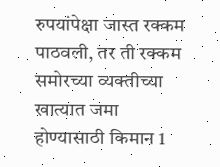रुपयांपेक्षा जास्त रक्कम पाठवली, तर ती रक्कम समोरच्या व्यक्तीच्या खात्यात जमा होण्यासाठी किमान 1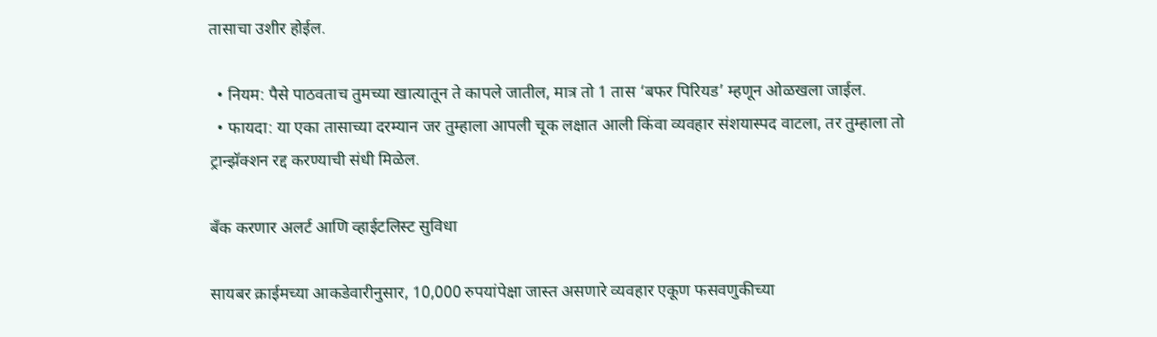तासाचा उशीर होईल.

  • नियम: पैसे पाठवताच तुमच्या खात्यातून ते कापले जातील, मात्र तो 1 तास ‘बफर पिरियड’ म्हणून ओळखला जाईल.
  • फायदा: या एका तासाच्या दरम्यान जर तुम्हाला आपली चूक लक्षात आली किंवा व्यवहार संशयास्पद वाटला, तर तुम्हाला तो ट्रान्झॅक्शन रद्द करण्याची संधी मिळेल.

बँक करणार अलर्ट आणि व्हाईटलिस्ट सुविधा

सायबर क्राईमच्या आकडेवारीनुसार, 10,000 रुपयांपेक्षा जास्त असणारे व्यवहार एकूण फसवणुकीच्या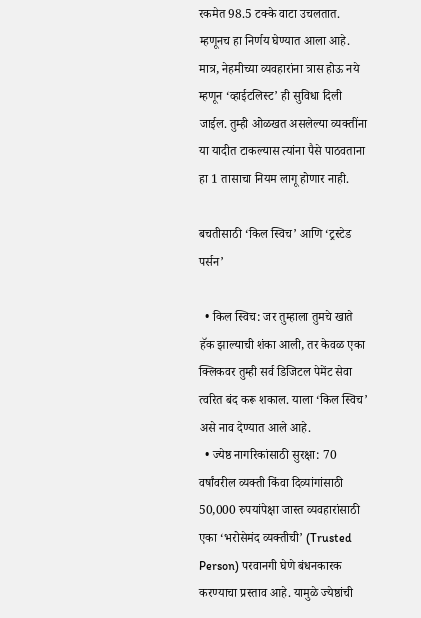रकमेत 98.5 टक्के वाटा उचलतात. म्हणूनच हा निर्णय घेण्यात आला आहे. मात्र, नेहमीच्या व्यवहारांना त्रास होऊ नये म्हणून ‘व्हाईटलिस्ट’ ही सुविधा दिली जाईल. तुम्ही ओळखत असलेल्या व्यक्तींना या यादीत टाकल्यास त्यांना पैसे पाठवताना हा 1 तासाचा नियम लागू होणार नाही.

बचतीसाठी ‘किल स्विच’ आणि ‘ट्रस्टेड पर्सन’

  • किल स्विच: जर तुम्हाला तुमचे खाते हॅक झाल्याची शंका आली, तर केवळ एका क्लिकवर तुम्ही सर्व डिजिटल पेमेंट सेवा त्वरित बंद करू शकाल. याला ‘किल स्विच’ असे नाव देण्यात आले आहे.
  • ज्येष्ठ नागरिकांसाठी सुरक्षा: 70 वर्षांवरील व्यक्ती किंवा दिव्यांगांसाठी 50,000 रुपयांपेक्षा जास्त व्यवहारांसाठी एका ‘भरोसेमंद व्यक्तीची’ (Trusted Person) परवानगी घेणे बंधनकारक करण्याचा प्रस्ताव आहे. यामुळे ज्येष्ठांची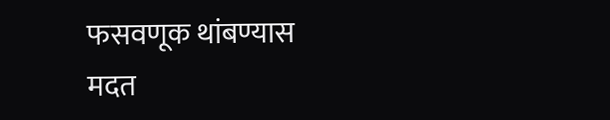फसवणूक थांबण्यास मदत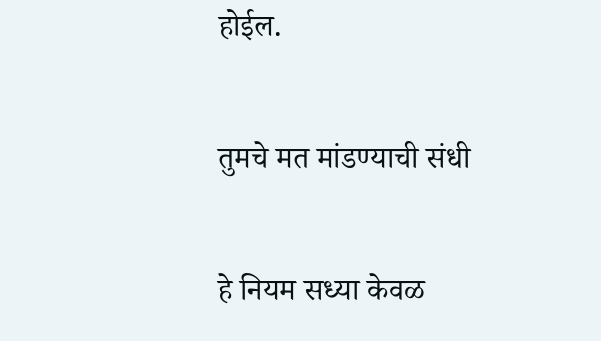होईल.

तुमचे मत मांडण्याची संधी

हे नियम सध्या केवळ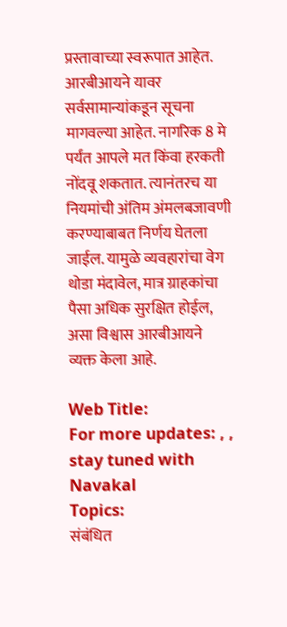प्रस्तावाच्या स्वरूपात आहेत. आरबीआयने यावर सर्वसामान्यांकडून सूचना मागवल्या आहेत. नागरिक 8 मे पर्यंत आपले मत किंवा हरकती नोंदवू शकतात. त्यानंतरच या नियमांची अंतिम अंमलबजावणी करण्याबाबत निर्णय घेतला जाईल. यामुळे व्यवहारांचा वेग थोडा मंदावेल, मात्र ग्राहकांचा पैसा अधिक सुरक्षित होईल, असा विश्वास आरबीआयने व्यक्त केला आहे.

Web Title:
For more updates: , , stay tuned with Navakal
Topics:
संबंधित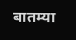बातम्या